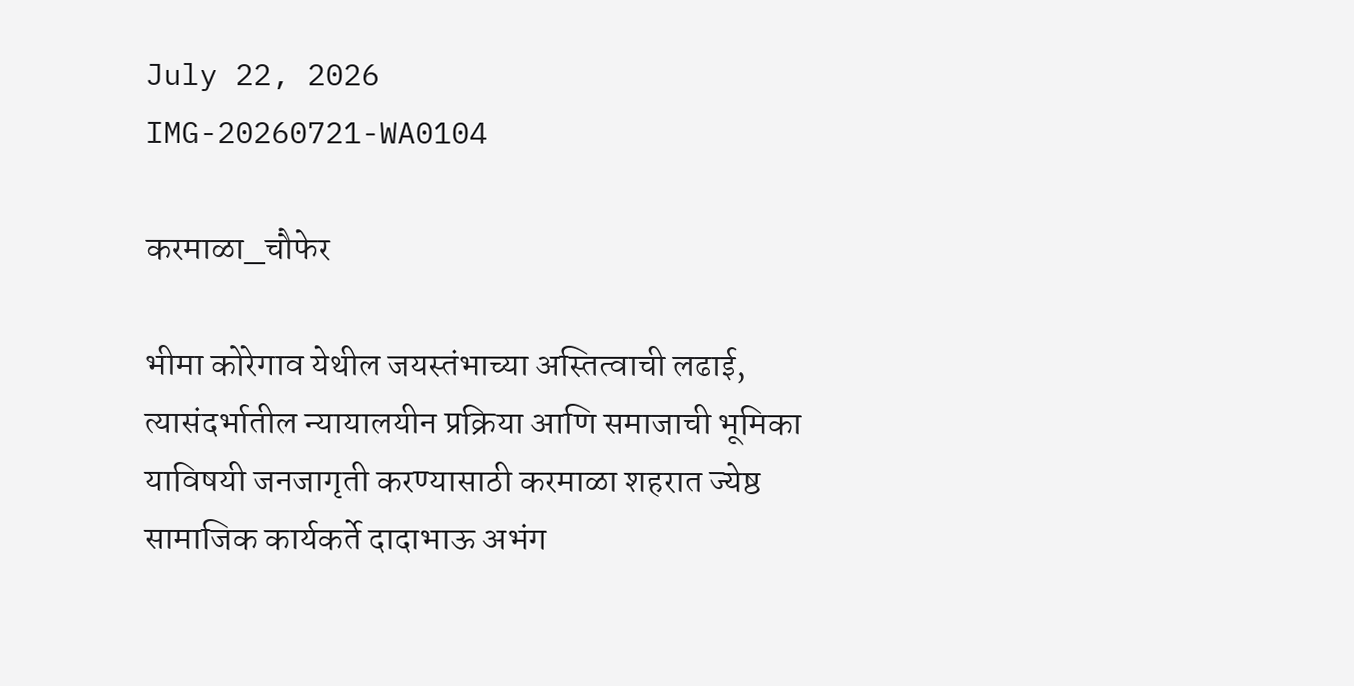July 22, 2026
IMG-20260721-WA0104

करमाळा_चौफेर

भीमा कोरेगाव येथील जयस्तंभाच्या अस्तित्वाची लढाई, त्यासंदर्भातील न्यायालयीन प्रक्रिया आणि समाजाची भूमिका याविषयी जनजागृती करण्यासाठी करमाळा शहरात ज्येष्ठ सामाजिक कार्यकर्ते दादाभाऊ अभंग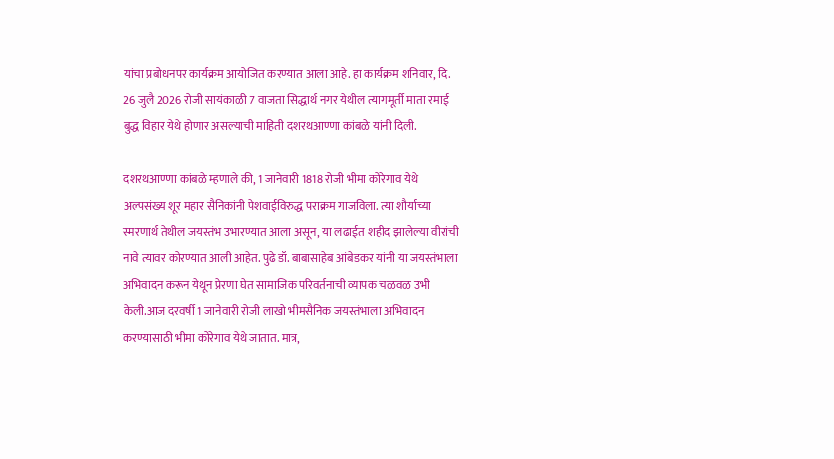यांचा प्रबोधनपर कार्यक्रम आयोजित करण्यात आला आहे. हा कार्यक्रम शनिवार, दि. 26 जुलै 2026 रोजी सायंकाळी 7 वाजता सिद्धार्थ नगर येथील त्यागमूर्ती माता रमाई बुद्ध विहार येथे होणार असल्याची माहिती दशरथआण्णा कांबळे यांनी दिली.

दशरथआण्णा कांबळे म्हणाले की, 1 जानेवारी 1818 रोजी भीमा कोरेगाव येथे अल्पसंख्य शूर महार सैनिकांनी पेशवाईविरुद्ध पराक्रम गाजविला. त्या शौर्याच्या स्मरणार्थ तेथील जयस्तंभ उभारण्यात आला असून, या लढाईत शहीद झालेल्या वीरांची नावे त्यावर कोरण्यात आली आहेत. पुढे डॉ. बाबासाहेब आंबेडकर यांनी या जयस्तंभाला अभिवादन करून येथून प्रेरणा घेत सामाजिक परिवर्तनाची व्यापक चळवळ उभी केली.आज दरवर्षी 1 जानेवारी रोजी लाखो भीमसैनिक जयस्तंभाला अभिवादन करण्यासाठी भीमा कोरेगाव येथे जातात. मात्र,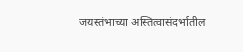जयस्तंभाच्या अस्तित्वासंदर्भातील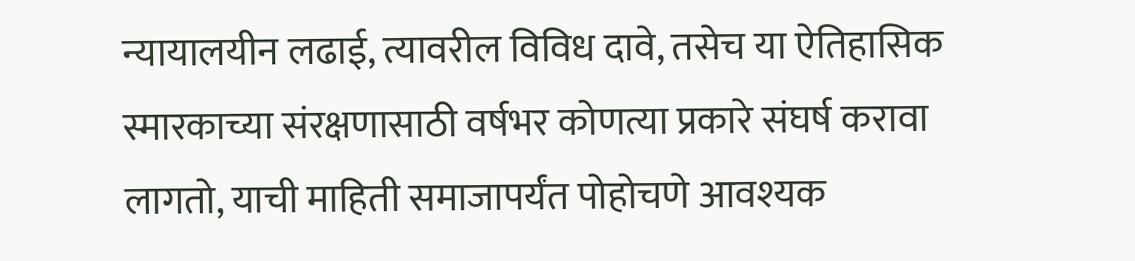न्यायालयीन लढाई, त्यावरील विविध दावे, तसेच या ऐतिहासिक स्मारकाच्या संरक्षणासाठी वर्षभर कोणत्या प्रकारे संघर्ष करावा लागतो, याची माहिती समाजापर्यंत पोहोचणे आवश्यक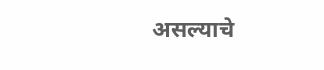असल्याचे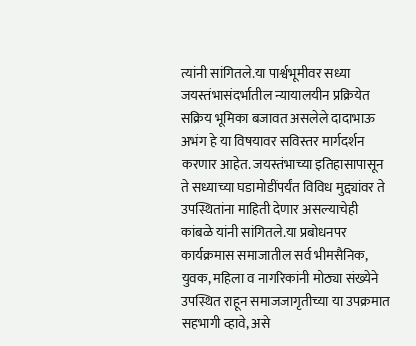त्यांनी सांगितले.या पार्श्वभूमीवर सध्या जयस्तंभासंदर्भातील न्यायालयीन प्रक्रियेत सक्रिय भूमिका बजावत असलेले दादाभाऊ अभंग हे या विषयावर सविस्तर मार्गदर्शन करणार आहेत. जयस्तंभाच्या इतिहासापासून ते सध्याच्या घडामोडींपर्यंत विविध मुद्द्यांवर ते उपस्थितांना माहिती देणार असल्याचेही कांबळे यांनी सांगितले.या प्रबोधनपर कार्यक्रमास समाजातील सर्व भीमसैनिक, युवक, महिला व नागरिकांनी मोठ्या संख्येने उपस्थित राहून समाजजागृतीच्या या उपक्रमात सहभागी व्हावे, असे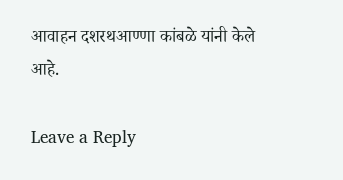आवाहन दशरथआण्णा कांबळे यांनी केले आहे.

Leave a Reply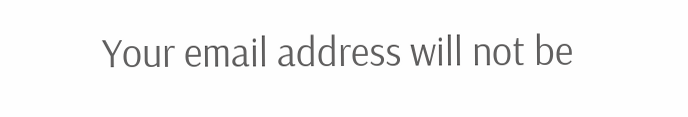Your email address will not be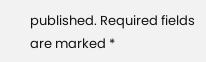published. Required fields are marked *